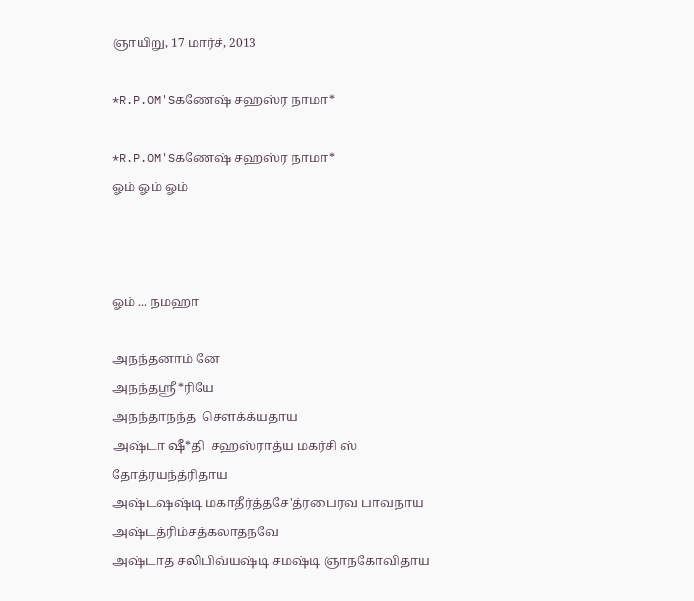ஞாயிறு, 17 மார்ச், 2013

*R.P.OM'Sகணேஷ் சஹஸ்ர நாமா*

*R.P.OM'Sகணேஷ் சஹஸ்ர நாமா*
ஓம் ஓம் ஓம்



ஓம் ... நமஹா

அநந்தனாம் னே
அநந்தஸ்ரீ*ரியே
அநந்தாநந்த  சௌக்க்யதாய
அஷ்டா ஷீ*தி  சஹஸ்ராத்ய மகர்சி ஸ்
தோத்ரயந்த்ரிதாய
அஷ்டஷஷ்டி மகாதீர்த்தசே'த்ரபைரவ பாவநாய
அஷ்டத்ரிம்சத்கலாதநவே
அஷ்டாத சலிபிவ்யஷ்டி சமஷ்டி ஞாநகோவிதாய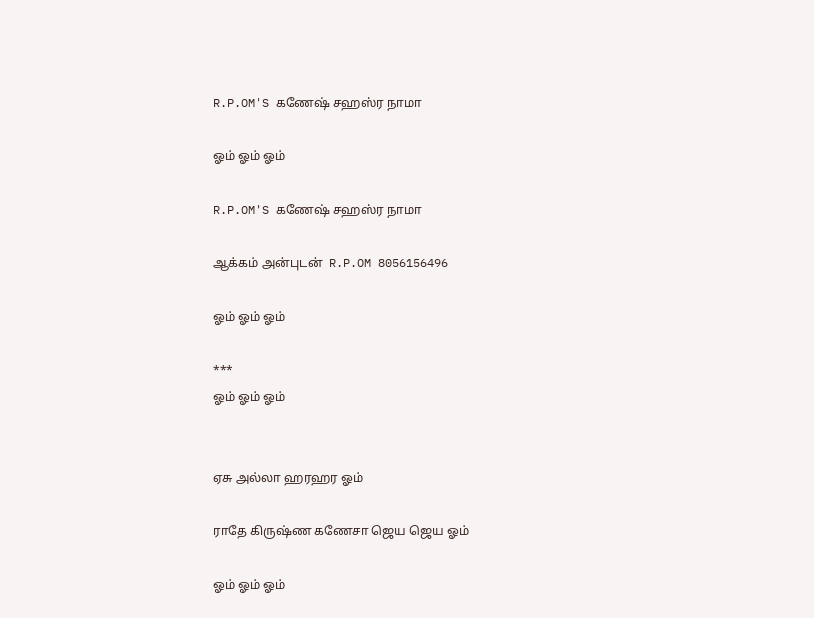R.P.OM'S கணேஷ் சஹஸ்ர நாமா

ஓம் ஓம் ஓம்

R.P.OM'S கணேஷ் சஹஸ்ர நாமா

ஆக்கம் அன்புடன்  R.P.OM 8056156496

ஓம் ஓம் ஓம்

***
ஓம் ஓம் ஓம்


ஏசு அல்லா ஹரஹர ஓம்

ராதே கிருஷ்ண கணேசா ஜெய ஜெய ஓம்

ஓம் ஓம் ஓம்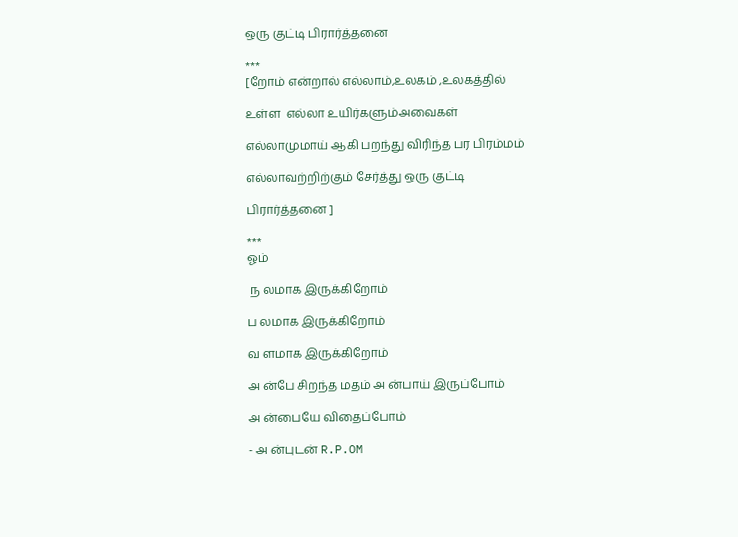ஒரு குட்டி பிரார்த்தனை

***
[றோம் என்றால் எல்லாம்,உலகம் ,உலகத்தில்

உள்ள  எல்லா உயிர்களும்அவைகள்

எல்லாமுமாய் ஆகி பறந்து விரிந்த பர பிரம்மம்

எல்லாவற்றிற்கும் சேர்த்து ஒரு குட்டி

பிரார்த்தனை ]

***
ஓம்

 ந லமாக இருக்கிறோம்

ப லமாக இருக்கிறோம்

வ ளமாக இருக்கிறோம்

அ ன்பே சிறந்த மதம் அ ன்பாய் இருப்போம்

அ ன்பையே விதைப்போம்

- அ ன்புடன் R.P.OM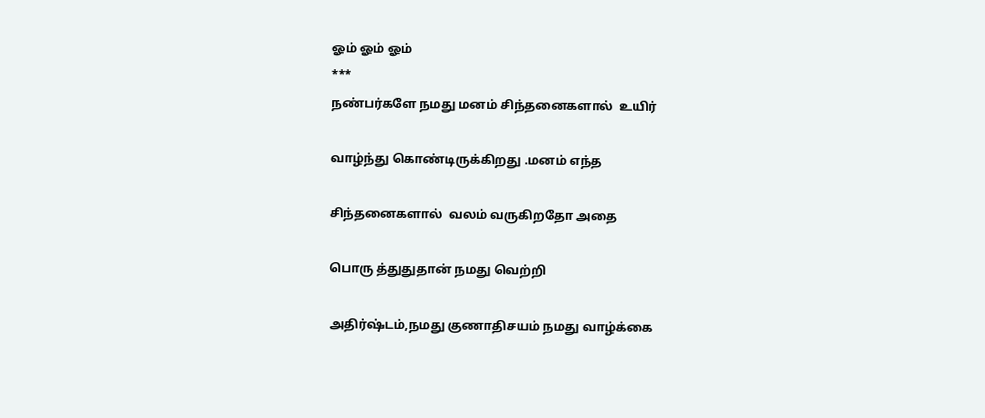ஓம் ஓம் ஓம்
***
நண்பர்களே நமது மனம் சிந்தனைகளால்  உயிர்

வாழ்ந்து கொண்டிருக்கிறது .மனம் எந்த

சிந்தனைகளால்  வலம் வருகிறதோ அதை

பொரு த்துதுதான் நமது வெற்றி

அதிர்ஷ்டம்,நமது குணாதிசயம் நமது வாழ்க்கை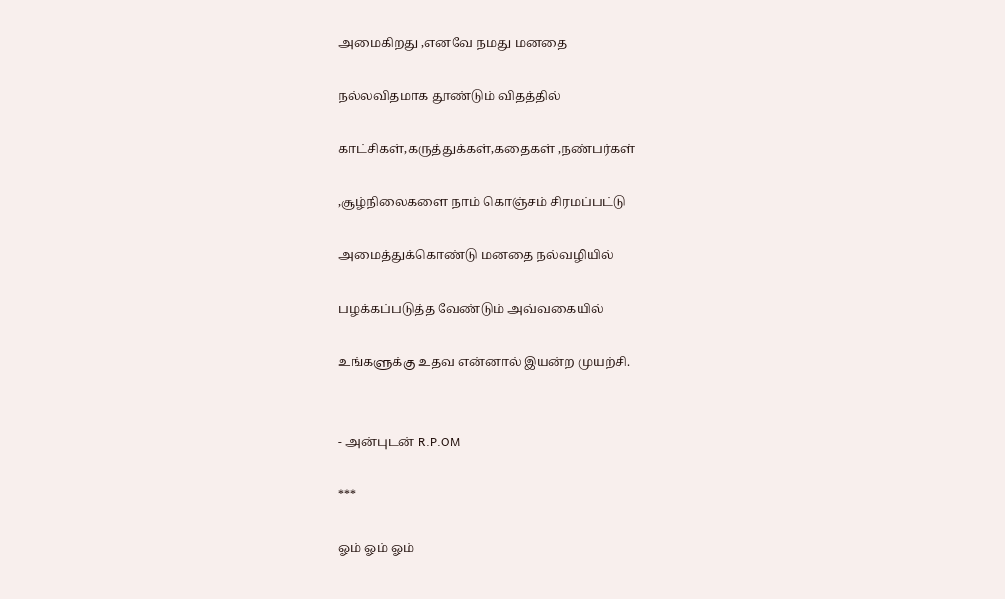அமைகிறது ,எனவே நமது மனதை

நல்லவிதமாக தூண்டும் விதத்தில்

காட்சிகள்,கருத்துக்கள்,கதைகள் ,நண்பர்கள்

,சூழ்நிலைகளை நாம் கொஞ்சம் சிரமப்பட்டு

அமைத்துக்கொண்டு மனதை நல்வழியில்

பழக்கப்படுத்த வேண்டும் அவ்வகையில்

உங்களுக்கு உதவ என்னால் இயன்ற முயற்சி.


- அன்புடன் R.P.OM

***

ஓம் ஓம் ஓம்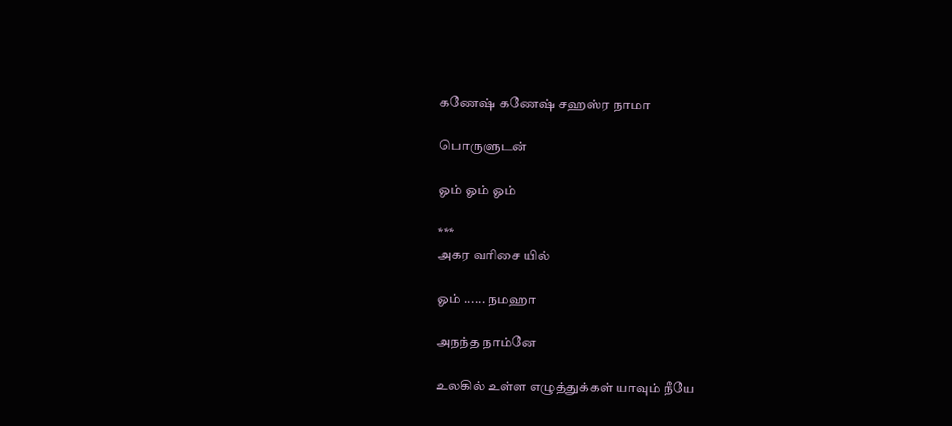கணேஷ் கணேஷ் சஹஸ்ர நாமா

பொருளுடன்

ஓம் ஓம் ஓம்

***
அகர வரிசை யில்

ஓம் ...... நமஹா

அநந்த நாம்னே

உலகில் உள்ள எழுத்துக்கள் யாவும் நீயே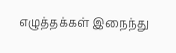எழுத்தக்கள் இநைந்து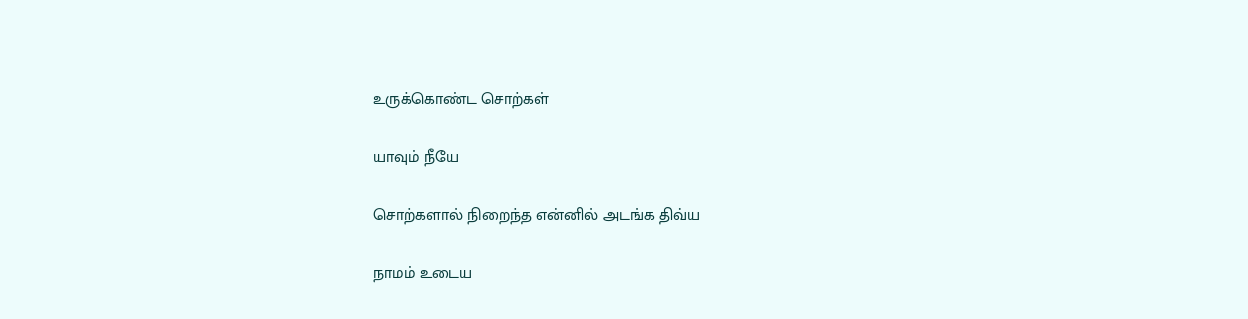உருக்கொண்ட சொற்கள்

யாவும் நீயே

சொற்களால் நிறைந்த என்னில் அடங்க திவ்ய

நாமம் உடைய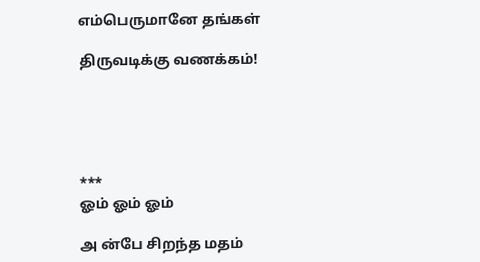எம்பெருமானே தங்கள்

திருவடிக்கு வணக்கம்!





***
ஓம் ஓம் ஓம்

அ ன்பே சிறந்த மதம்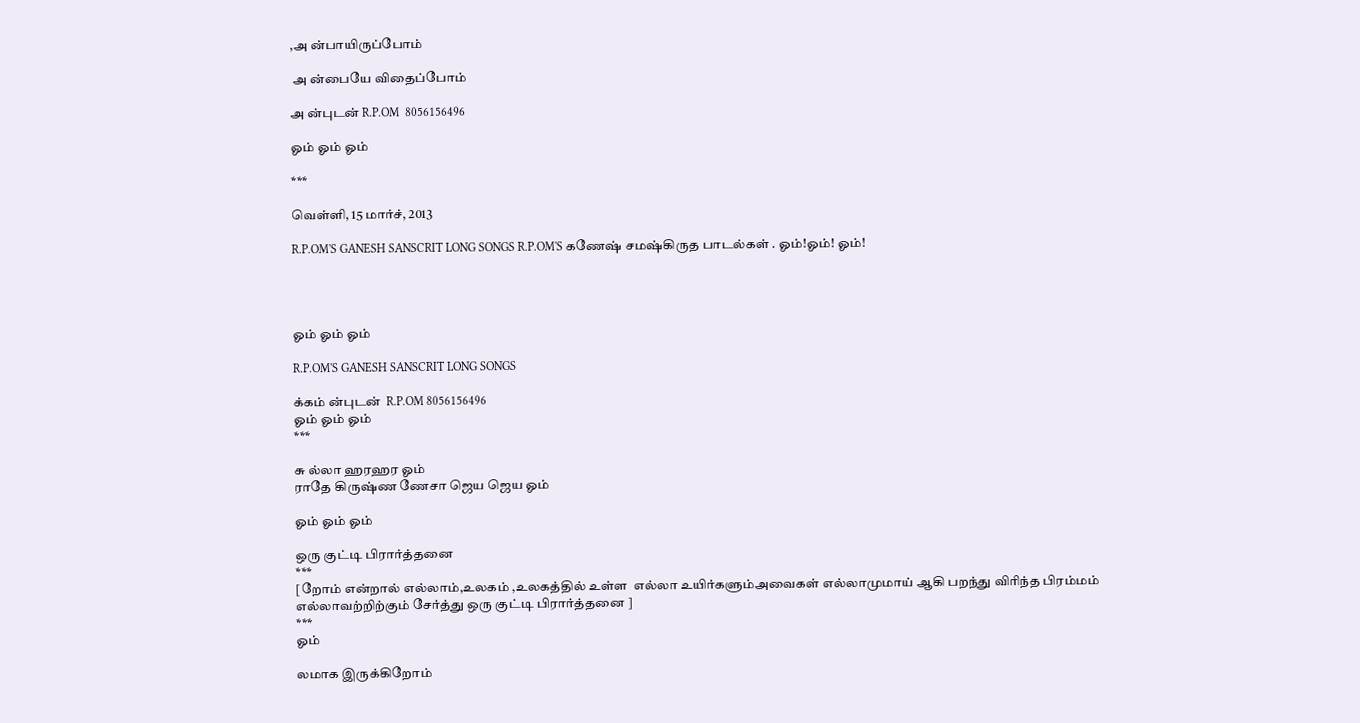,அ ன்பாயிருப்போம்

 அ ன்பையே விதைப்போம்

அ ன்புடன் R.P.OM  8056156496

ஓம் ஓம் ஓம்

***

வெள்ளி, 15 மார்ச், 2013

R.P.OM'S GANESH SANSCRIT LONG SONGS R.P.OM'S கணேஷ் சமஷ்கிருத பாடல்கள் . ஓம்!ஓம்! ஓம்!




ஓம் ஓம் ஓம்

R.P.OM'S GANESH SANSCRIT LONG SONGS

க்கம் ன்புடன்  R.P.OM 8056156496
ஓம் ஓம் ஓம்
***

சு ல்லா ஹரஹர ஓம்
ராதே கிருஷ்ண ணேசா ஜெய ஜெய ஓம்

ஓம் ஓம் ஓம்

ஒரு குட்டி பிரார்த்தனை
***
[றோம் என்றால் எல்லாம்,உலகம் ,உலகத்தில் உள்ள  எல்லா உயிர்களும்அவைகள் எல்லாமுமாய் ஆகி பறந்து விரிந்த பிரம்மம்
எல்லாவற்றிற்கும் சேர்த்து ஒரு குட்டி பிரார்த்தனை ]
***
ஓம்

லமாக இருக்கிறோம்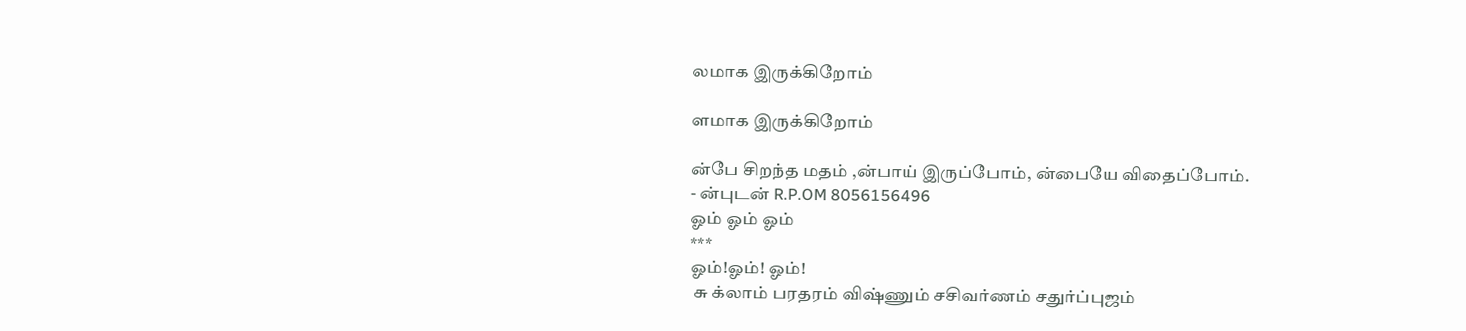லமாக இருக்கிறோம்

ளமாக இருக்கிறோம்

ன்பே சிறந்த மதம் ,ன்பாய் இருப்போம், ன்பையே விதைப்போம்.
- ன்புடன் R.P.OM 8056156496
ஓம் ஓம் ஓம்
***
ஓம்!ஓம்! ஓம்!
 சு க்லாம் பரதரம் விஷ்ணும் சசிவர்ணம் சதுர்ப்புஜம்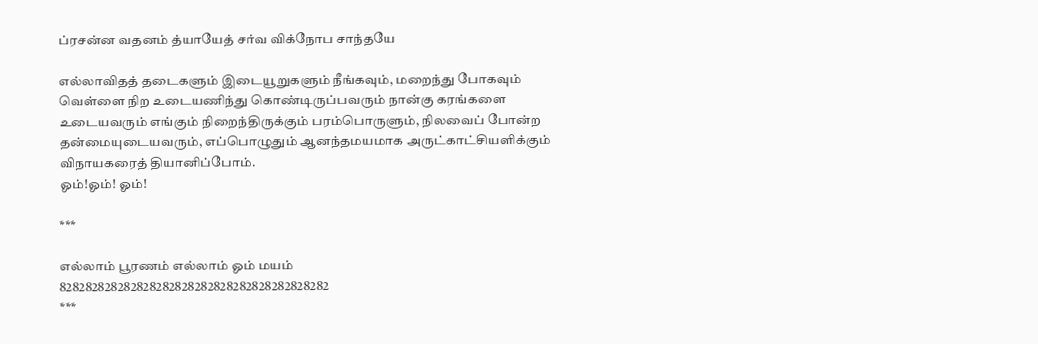ப்ரசன்ன வதனம் த்யாயேத் சர்வ விக்நோப சாந்தயே

எல்லாவிதத் தடைகளும் இடையூறுகளும் நீங்கவும், மறைந்து போகவும் வெள்ளை நிற உடையணிந்து கொண்டிருப்பவரும் நான்கு கரங்களை உடையவரும் எங்கும் நிறைந்திருக்கும் பரம்பொருளும், நிலவைப் போன்ற தன்மையுடையவரும், எப்பொழுதும் ஆனந்தமயமாக அருட்காட்சியளிக்கும் விநாயகரைத் தியானிப்போம்.
ஓம்!ஓம்! ஓம்!

***

எல்லாம் பூரணம் எல்லாம் ஓம் மயம்
828282828282828282828282828282828282828282
***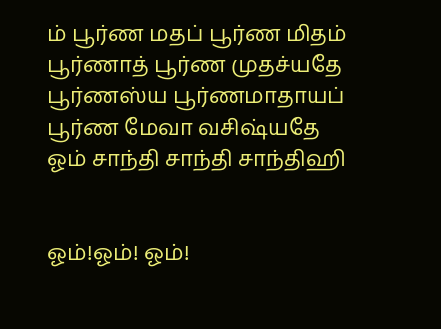ம் பூர்ண மதப் பூர்ண மிதம்
பூர்ணாத் பூர்ண முதச்யதே
பூர்ணஸ்ய பூர்ணமாதாயப்
பூர்ண மேவா வசிஷ்யதே
ஓம் சாந்தி சாந்தி சாந்திஹி


ஓம்!ஓம்! ஓம்!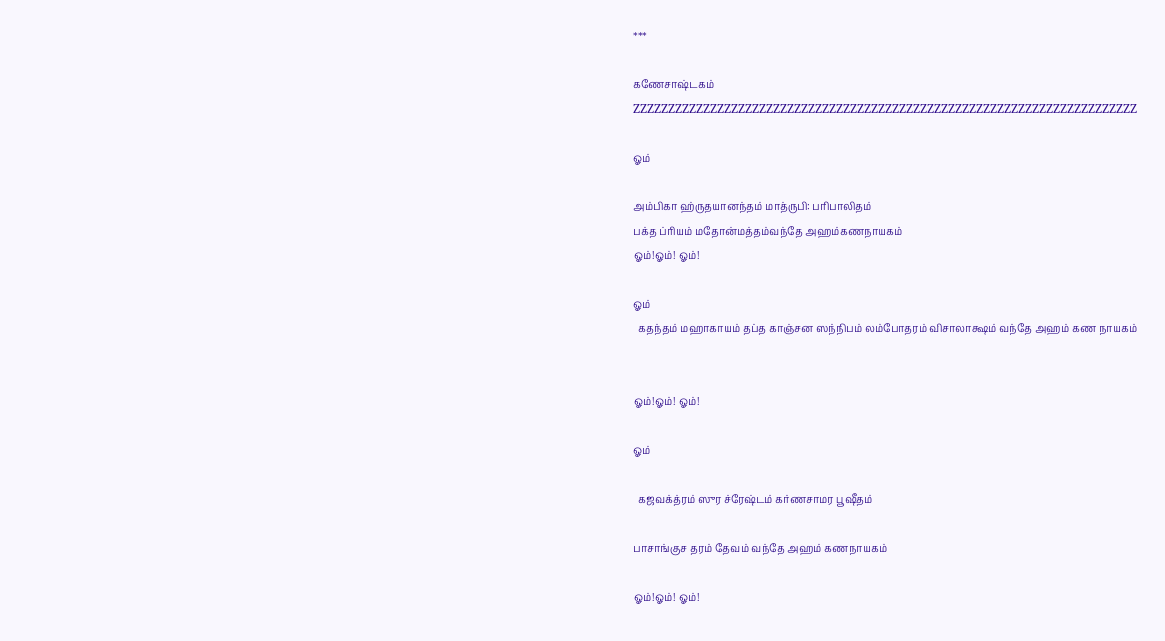***

கணேசாஷ்டகம்
ZZZZZZZZZZZZZZZZZZZZZZZZZZZZZZZZZZZZZZZZZZZZZZZZZZZZZZZZZZZZZZZZZZZZZZZZ

ஓம்

அம்பிகா ஹ்ருதயானந்தம் மாத்ருபி: பரிபாலிதம்
பக்த ப்ரியம் மதோன்மத்தம்வந்தே அஹம்கணநாயகம்
ஓம்!ஓம்! ஓம்!

ஓம்
  கதந்தம் மஹாகாயம் தப்த காஞ்சன ஸந்நிபம் லம்போதரம் விசாலாக்ஷம் வந்தே அஹம் கண நாயகம்


ஓம்!ஓம்! ஓம்!

ஓம்

  கஜவக்த்ரம் ஸுர ச்ரேஷ்டம் கர்ணசாமர பூஷீதம்

பாசாங்குச தரம் தேவம் வந்தே அஹம் கணநாயகம்

ஓம்!ஓம்! ஓம்!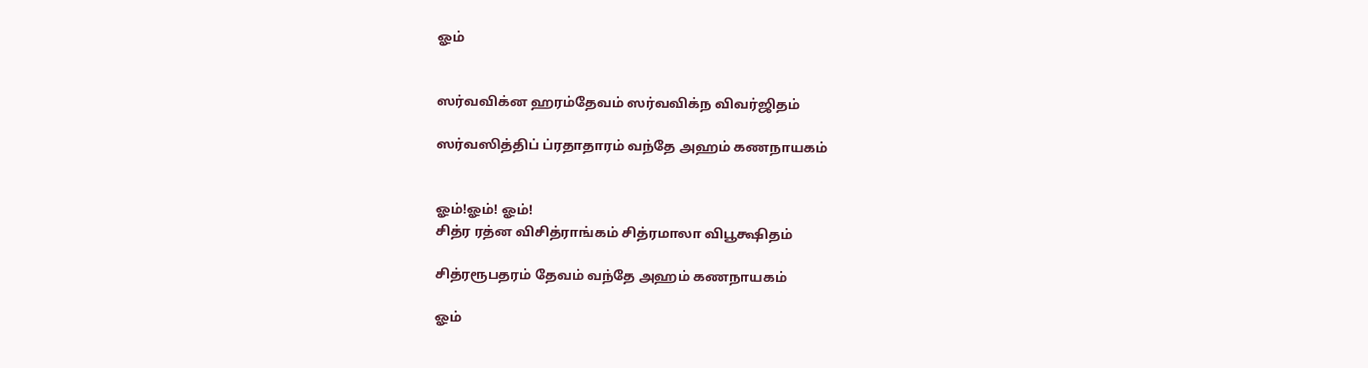ஓம்


ஸர்வவிக்ன ஹரம்தேவம் ஸர்வவிக்ந விவர்ஜிதம்

ஸர்வஸித்திப் ப்ரதாதாரம் வந்தே அஹம் கணநாயகம்


ஓம்!ஓம்! ஓம்!
சித்ர ரத்ன விசித்ராங்கம் சித்ரமாலா விபூக்ஷிதம்

சித்ரரூபதரம் தேவம் வந்தே அஹம் கணநாயகம்

ஓம்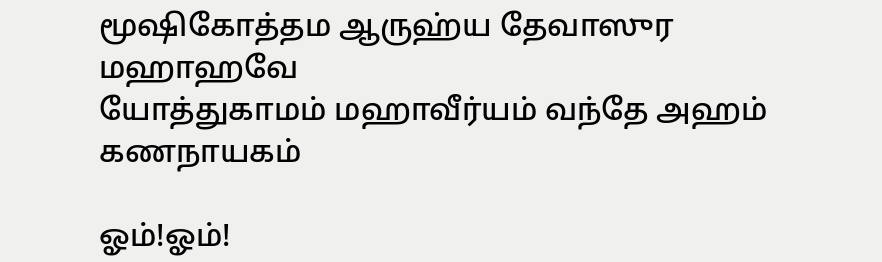மூஷிகோத்தம ஆருஹ்ய தேவாஸுர மஹாஹவே
யோத்துகாமம் மஹாவீர்யம் வந்தே அஹம் கணநாயகம்

ஓம்!ஓம்!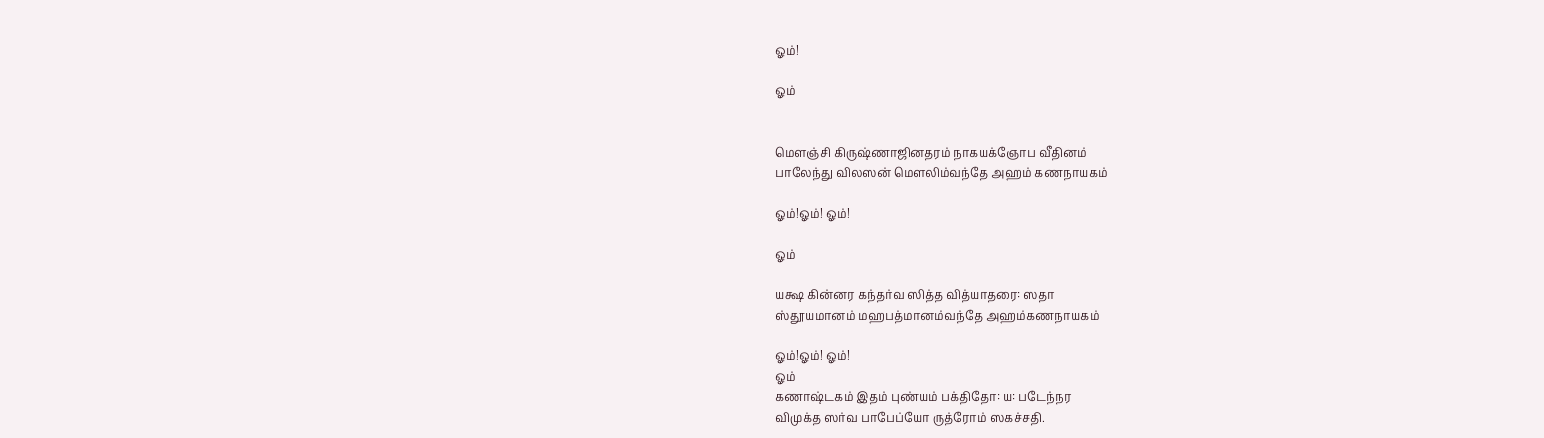ஓம்!

ஓம்


மௌஞ்சி கிருஷ்ணாஜினதரம் நாகயக்ஞோப வீதினம்
பாலேந்து விலஸன் மௌலிம்வந்தே அஹம் கணநாயகம்

ஓம்!ஓம்! ஓம்!

ஓம்

யக்ஷ கின்னர கந்தர்வ ஸித்த வித்யாதரை: ஸதா
ஸ்தூயமானம் மஹபத்மானம்வந்தே அஹம்கணநாயகம்

ஓம்!ஓம்! ஓம்!
ஓம்
கணாஷ்டகம் இதம் புண்யம் பக்திதோ: ய: படேந்நர
விமுக்த ஸர்வ பாபேப்யோ ருத்ரோம் ஸகச்சதி.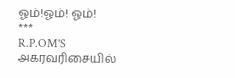ஓம்!ஓம்! ஓம்!
***
R.P.OM'S அகரவரிசையில்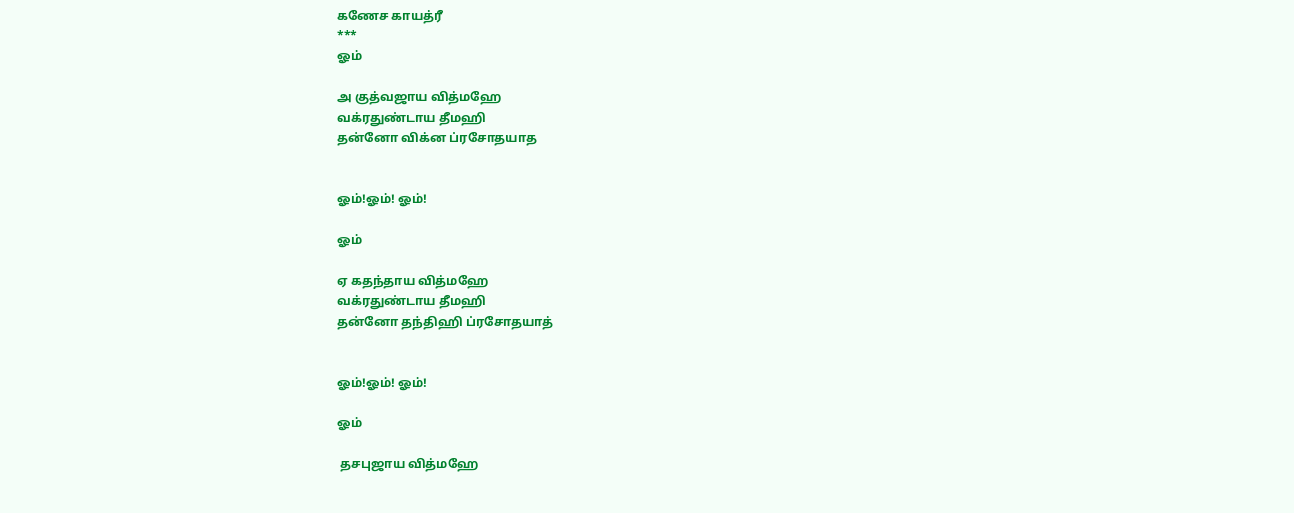கணேச காயத்ரீ
***
ஓம்

அ குத்வஜாய வித்மஹே
வக்ரதுண்டாய தீமஹி
தன்னோ விக்ன ப்ரசோதயாத


ஓம்!ஓம்! ஓம்!

ஓம்

ஏ கதந்தாய வித்மஹே
வக்ரதுண்டாய தீமஹி
தன்னோ தந்திஹி ப்ரசோதயாத்


ஓம்!ஓம்! ஓம்!

ஓம்

 தசபுஜாய வித்மஹே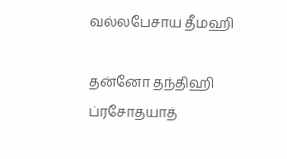வல்லபேசாய தீமஹி

தன்னோ தந்திஹி ப்ரசோதயாத்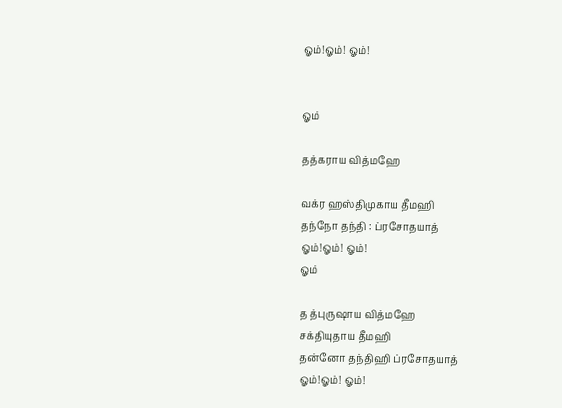ஓம்!ஓம்! ஓம்!


ஓம்

தத்கராய வித்மஹே

வக்ர ஹஸ்திமுகாய தீமஹி
தந்நோ தந்தி : ப்ரசோதயாத்
ஓம்!ஓம்! ஓம்!
ஓம்

த த்புருஷாய வித்மஹே
சக்தியுதாய தீமஹி
தன்னோ தந்திஹி ப்ரசோதயாத்
ஓம்!ஓம்! ஓம்!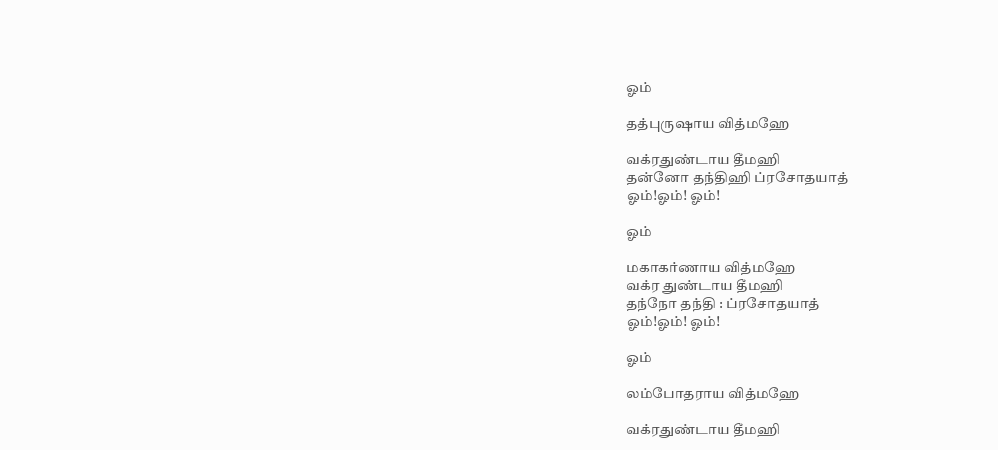ஓம்

தத்புருஷாய வித்மஹே

வக்ரதுண்டாய தீமஹி
தன்னோ தந்திஹி ப்ரசோதயாத்
ஓம்!ஓம்! ஓம்!

ஓம்

மகாகர்ணாய வித்மஹே
வக்ர துண்டாய தீமஹி
தந்நோ தந்தி : ப்ரசோதயாத்
ஓம்!ஓம்! ஓம்!

ஓம்

லம்போதராய வித்மஹே

வக்ரதுண்டாய தீமஹி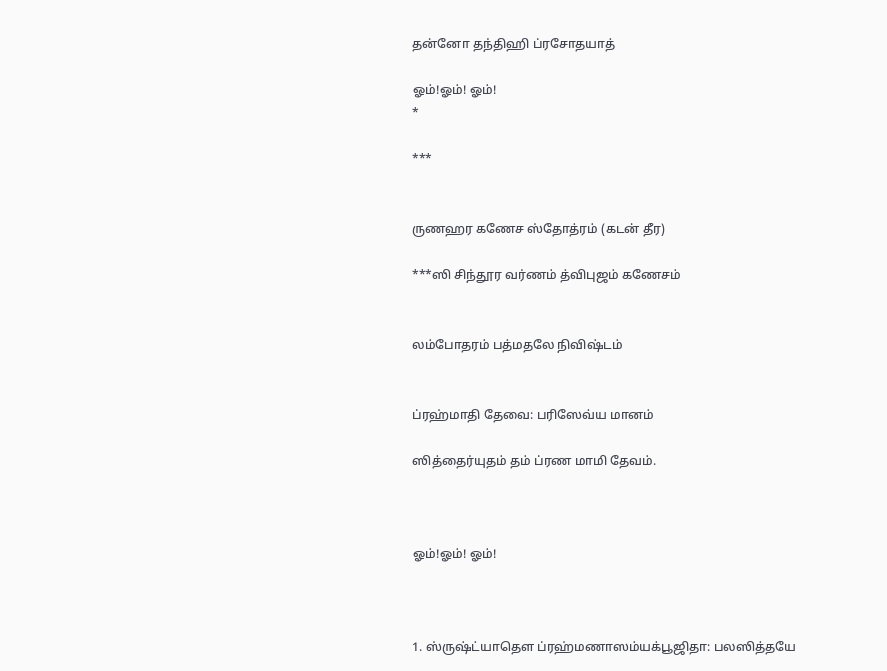தன்னோ தந்திஹி ப்ரசோதயாத்

ஓம்!ஓம்! ஓம்!
*

***


ருணஹர கணேச ஸ்தோத்ரம் (கடன் தீர)

***ஸி சிந்தூர வர்ணம் த்விபுஜம் கணேசம்


லம்போதரம் பத்மதலே நிவிஷ்டம்


ப்ரஹ்மாதி தேவை: பரிஸேவ்ய மானம்

ஸித்தைர்யுதம் தம் ப்ரண மாமி தேவம்.



ஓம்!ஓம்! ஓம்!



1. ஸ்ருஷ்ட்யாதௌ ப்ரஹ்மணாஸம்யக்பூஜிதா: பலஸித்தயே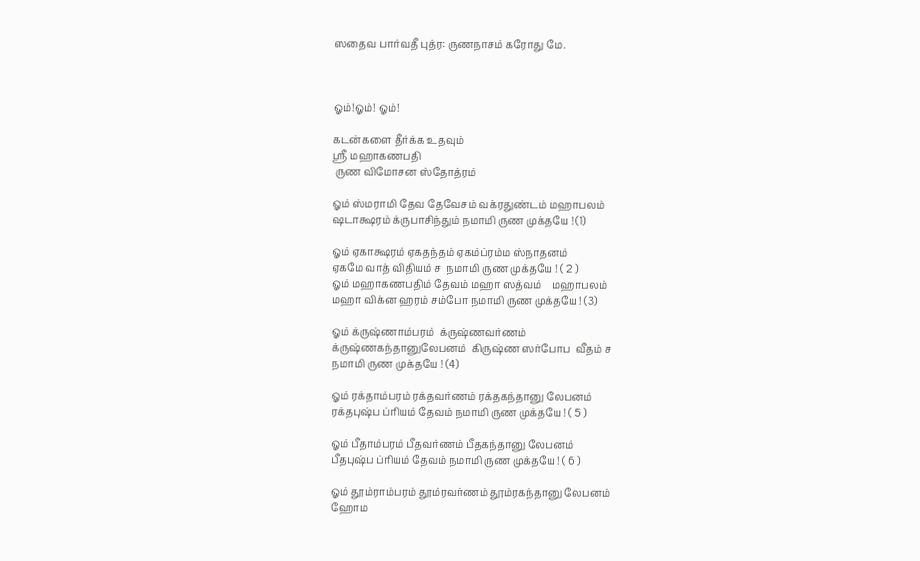ஸதைவ பார்வதீ புத்ர: ருணநாசம் கரோது மே.



ஓம்!ஓம்! ஓம்!

கடன்களை தீர்க்க உதவும்
ஸ்ரீ மஹாகணபதி
 ருண விமோசன ஸ்தோத்ரம்

ஓம் ஸ்மராமி தேவ தேவேசம் வக்ரதுண்டம் மஹாபலம்
ஷடாக்ஷரம் க்ருபாசிந்தும் நமாமி ருண முக்தயே ! (1)

ஓம் ஏகாக்ஷரம் ஏகதந்தம் ஏகம்ப்ரம்ம ஸ்நாதனம்
ஏகமே வாத் விதியம் ச  நமாமி ருண முக்தயே ! ( 2 )
ஓம் மஹாகணபதிம் தேவம் மஹா ஸத்வம்    மஹாபலம்
மஹா விக்ன ஹரம் சம்போ நமாமி ருண முக்தயே ! (3)

ஓம் க்ருஷ்ணாம்பரம்  க்ருஷ்ணவர்ணம்
க்ருஷ்ணகந்தானுலேபனம்  கிருஷ்ண ஸர்போப  வீதம் ச
நமாமி ருண முக்தயே ! (4)

ஓம் ரக்தாம்பரம் ரக்தவர்ணம் ரக்தகந்தானு லேபனம்
ரக்தபுஷ்ப ப்ரியம் தேவம் நமாமி ருண முக்தயே ! ( 5 )

ஓம் பீதாம்பரம் பீதவர்ணம் பீதகந்தானு லேபனம்
பீதபுஷ்ப ப்ரியம் தேவம் நமாமி ருண முக்தயே ! ( 6 )

ஓம் தூம்ராம்பரம் தூம்ரவர்ணம் தூம்ரகந்தானு லேபனம்
ஹோம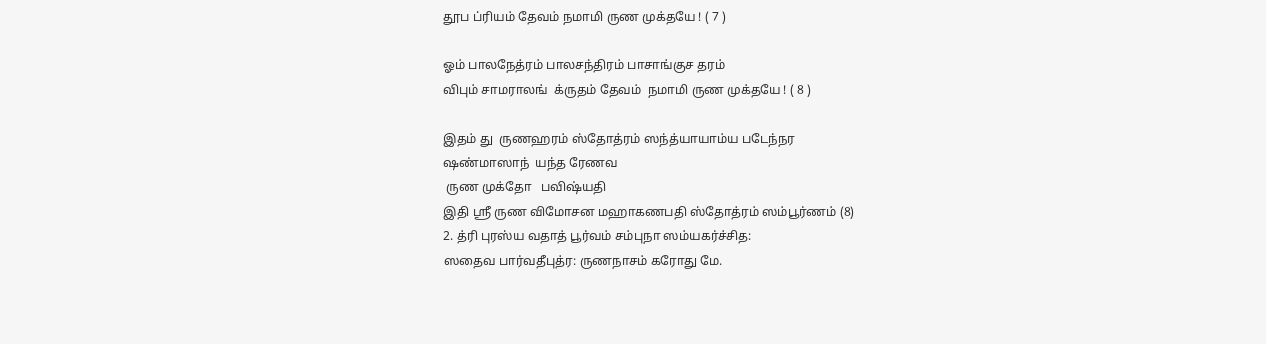தூப ப்ரியம் தேவம் நமாமி ருண முக்தயே ! ( 7 )

ஓம் பாலநேத்ரம் பாலசந்திரம் பாசாங்குச தரம்
விபும் சாமராலங்  க்ருதம் தேவம்  நமாமி ருண முக்தயே ! ( 8 )

இதம் து  ருணஹரம் ஸ்தோத்ரம் ஸந்த்யாயாம்ய படேந்நர
ஷண்மாஸாந்  யந்த ரேணவ
 ருண முக்தோ   பவிஷ்யதி
இதி ஸ்ரீ ருண விமோசன மஹாகணபதி ஸ்தோத்ரம் ஸம்பூர்ணம் (8)
2. த்ரி புரஸ்ய வதாத் பூர்வம் சம்புநா ஸம்யகர்ச்சித:
ஸதைவ பார்வதீபுத்ர: ருணநாசம் கரோது மே.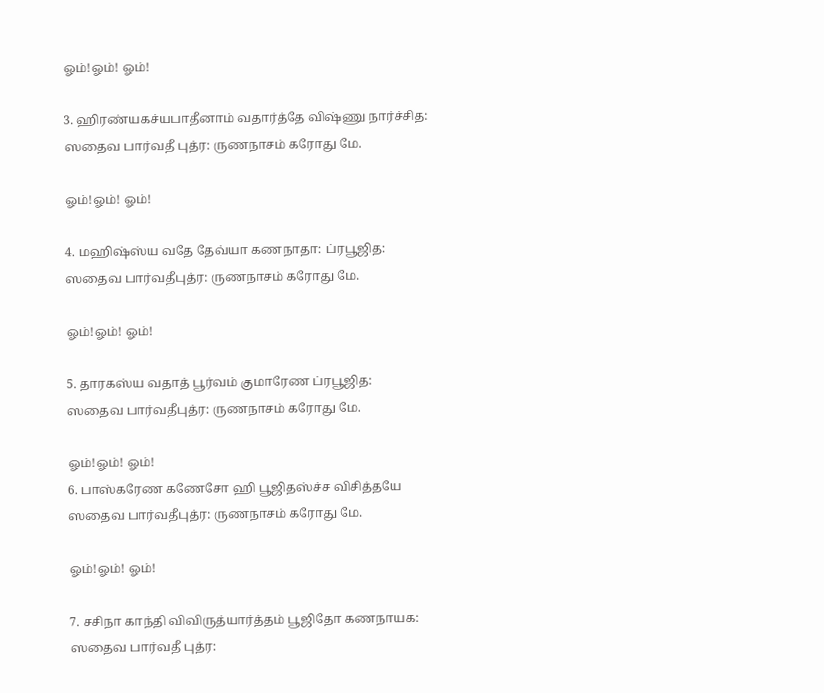ஓம்!ஓம்! ஓம்!

3. ஹிரண்யகச்யபாதீனாம் வதார்த்தே விஷ்ணு நார்ச்சித:
ஸதைவ பார்வதீ புத்ர: ருணநாசம் கரோது மே.

ஓம்!ஓம்! ஓம்!

4. மஹிஷ்ஸ்ய வதே தேவ்யா கணநாதா: ப்ரபூஜித:
ஸதைவ பார்வதீபுத்ர: ருணநாசம் கரோது மே.

ஓம்!ஓம்! ஓம்!

5. தாரகஸ்ய வதாத் பூர்வம் குமாரேண ப்ரபூஜித:
ஸதைவ பார்வதீபுத்ர: ருணநாசம் கரோது மே.

ஓம்!ஓம்! ஓம்!
6. பாஸ்கரேண கணேசோ ஹி பூஜிதஸ்ச்ச விசித்தயே
ஸதைவ பார்வதீபுத்ர: ருணநாசம் கரோது மே.

ஓம்!ஓம்! ஓம்!

7. சசிநா காந்தி விவிருத்யார்த்தம் பூஜிதோ கணநாயக:
ஸதைவ பார்வதீ புத்ர: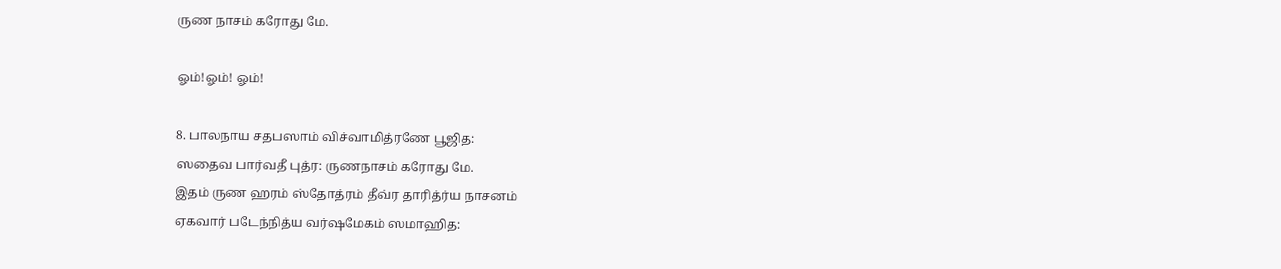ருண நாசம் கரோது மே.

ஓம்!ஓம்! ஓம்!

8. பாலநாய சதபஸாம் விச்வாமித்ரணே பூஜித:
ஸதைவ பார்வதீ புத்ர: ருணநாசம் கரோது மே.
இதம் ருண ஹரம் ஸ்தோத்ரம் தீவ்ர தாரித்ர்ய நாசனம்
ஏகவார் படேந்நித்ய வர்ஷமேகம் ஸமாஹித: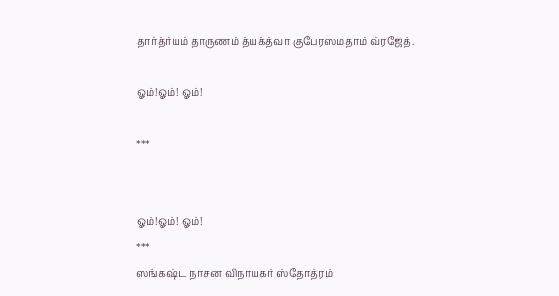தார்த்ர்யம் தாருணம் த்யக்த்வா குபேரஸமதாம் வ்ரஜேத்.

ஓம்!ஓம்! ஓம்!

***


ஓம்!ஓம்! ஓம்!
***
ஸங்கஷ்ட நாசன விநாயகர் ஸ்தோத்ரம்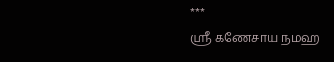***
ஸ்ரீ கணேசாய நமஹ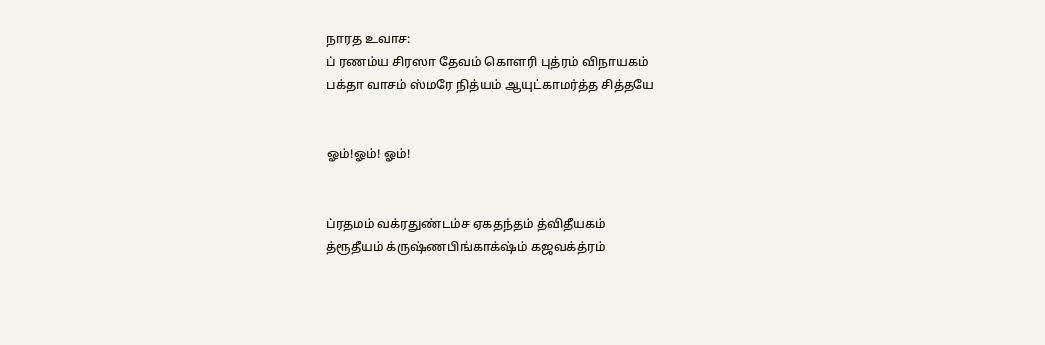நாரத உவாச:
ப் ரணம்ய சிரஸா தேவம் கொளரி புத்ரம் விநாயகம்
பக்தா வாசம் ஸ்மரே நித்யம் ஆயுட்காமர்த்த சித்தயே


ஓம்!ஓம்! ஓம்!


ப்ரதமம் வக்ரதுண்டம்ச ஏகதந்தம் த்விதீயகம்
த்ரூதீயம் க்ருஷ்ணபிங்காக்‌ஷ்ம் கஜவக்த்ரம்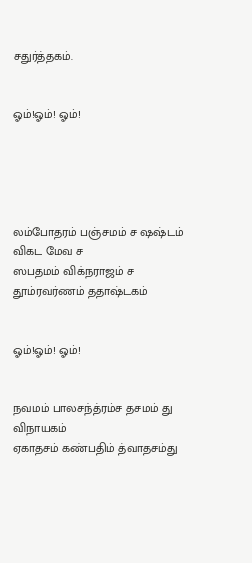சதுர்த்தகம்.


ஓம்!ஓம்! ஓம்!





லம்போதரம் பஞ்சமம் ச ஷஷ்டம் விகட மேவ ச
ஸபதமம் விக்நராஜம் ச தூம்ரவர்ணம் ததாஷ்டகம்


ஓம்!ஓம்! ஓம்!


நவமம் பாலசந்த்ரம்ச தசமம் து விநாயகம்
ஏகாதசம் கண்பதிம் த்வாதசம்து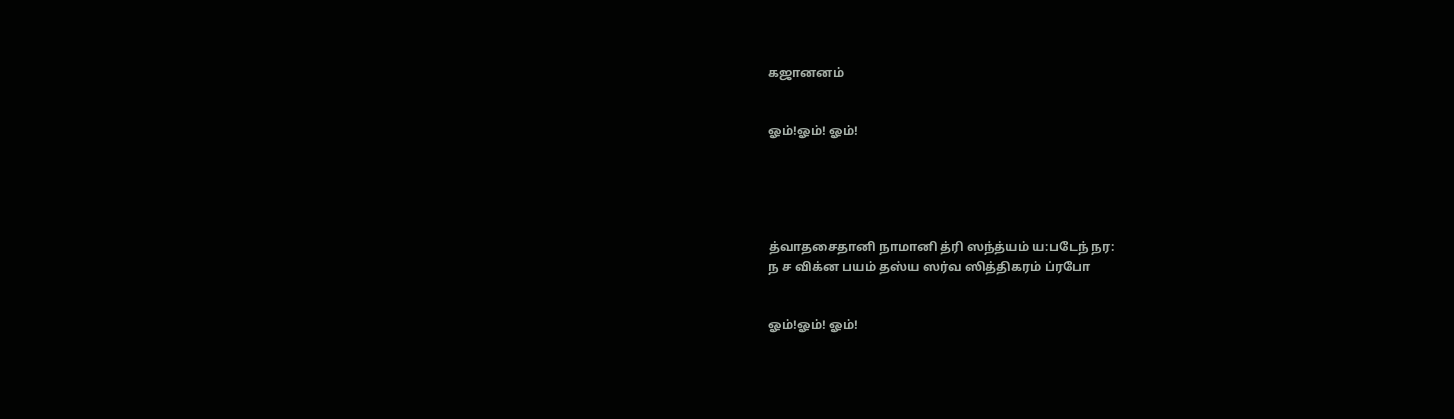கஜானனம்


ஓம்!ஓம்! ஓம்!





த்வாதசைதானி நாமானி த்ரி ஸந்த்யம் ய:படேந் நர:
ந ச விக்ன பயம் தஸ்ய ஸர்வ ஸித்திகரம் ப்ரபோ


ஓம்!ஓம்! ஓம்!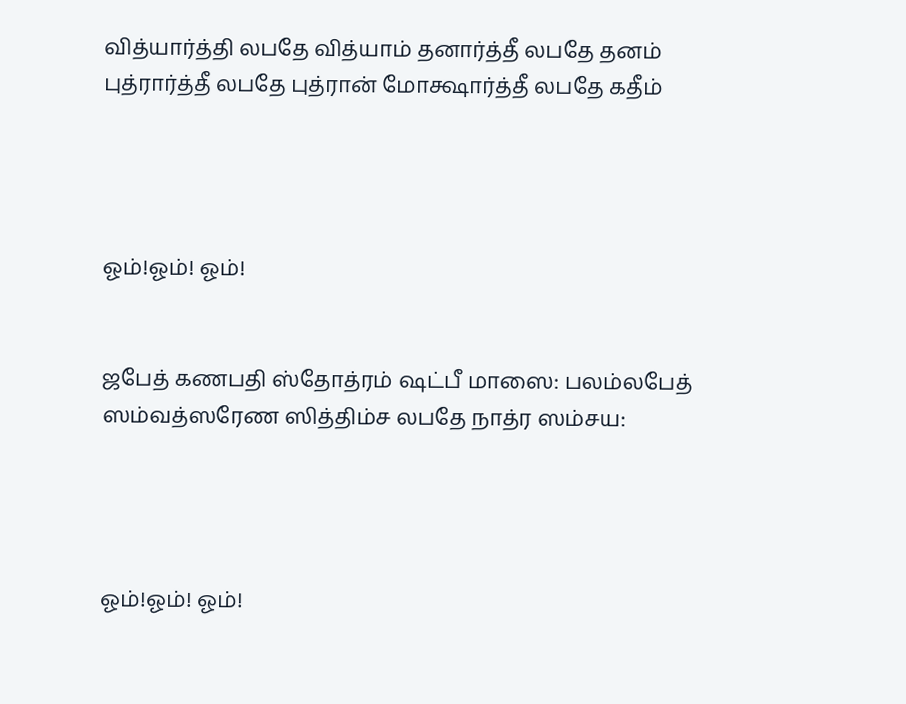வித்யார்த்தி லபதே வித்யாம் தனார்த்தீ லபதே தனம்
புத்ரார்த்தீ லபதே புத்ரான் மோக்ஷார்த்தீ லபதே கதீம்




ஓம்!ஓம்! ஓம்!


ஜபேத் கணபதி ஸ்தோத்ரம் ஷட்பீ மாஸை: பலம்லபேத்
ஸம்வத்ஸரேண ஸித்திம்ச லபதே நாத்ர ஸம்சய:




ஓம்!ஓம்! ஓம்!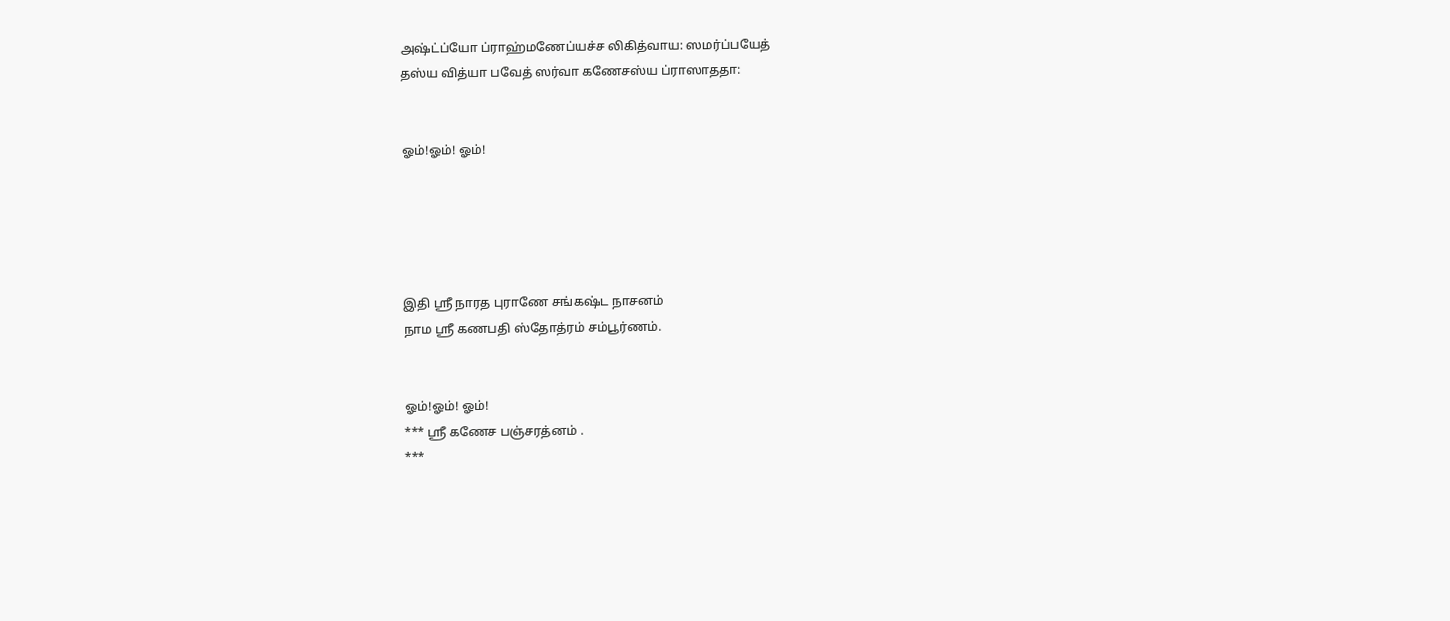அஷ்ட்ப்யோ ப்ராஹ்மணேப்யச்ச லிகித்வாய: ஸமர்ப்பயேத்
தஸ்ய வித்யா பவேத் ஸர்வா கணேசஸ்ய ப்ராஸாததா:


ஓம்!ஓம்! ஓம்!





இதி ஸ்ரீ நாரத புராணே சங்கஷ்ட நாசனம்
நாம ஸ்ரீ கணபதி ஸ்தோத்ரம் சம்பூர்ணம்.


ஓம்!ஓம்! ஓம்!
*** ஸ்ரீ கணேச பஞ்சரத்னம் .
***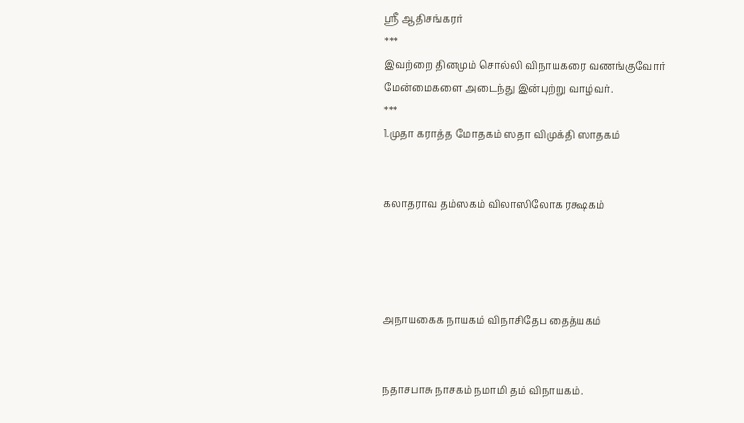ஸ்ரீ ஆதிசங்கரர்
***
இவற்றை தினமும் சொல்லி விநாயகரை வணங்குவோர் மேன்மைகளை அடைந்து இன்புற்று வாழ்வர்.
***
1.முதா கராத்த மோதகம் ஸதா விமுக்தி ஸாதகம்


கலாதராவ தம்ஸகம் விலாஸிலோக ரக்ஷகம்




அநாயகைக நாயகம் விநாசிதேப தைத்யகம்


நதாசபாசு நாசகம் நமாமி தம் விநாயகம்.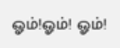ஓம்!ஓம்! ஓம்!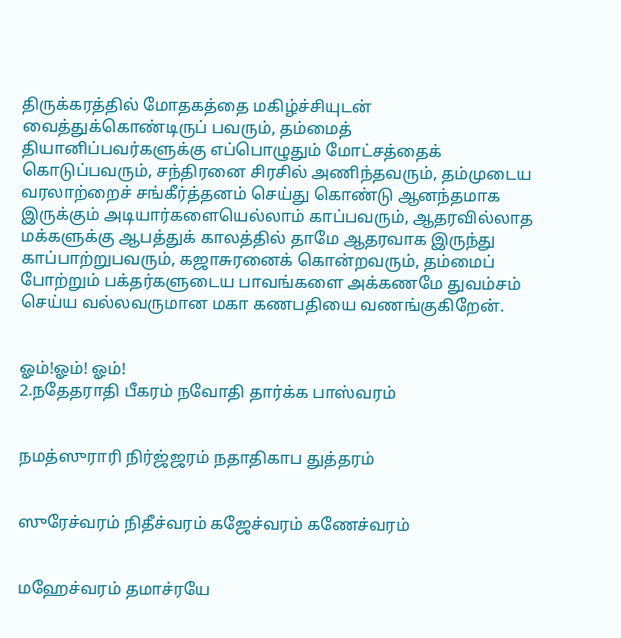திருக்கரத்தில் மோதகத்தை மகிழ்ச்சியுடன் வைத்துக்கொண்டிருப் பவரும், தம்மைத் தியானிப்பவர்களுக்கு எப்பொழுதும் மோட்சத்தைக் கொடுப்பவரும், சந்திரனை சிரசில் அணிந்தவரும், தம்முடைய வரலாற்றைச் சங்கீர்த்தனம் செய்து கொண்டு ஆனந்தமாக இருக்கும் அடியார்களையெல்லாம் காப்பவரும், ஆதரவில்லாத மக்களுக்கு ஆபத்துக் காலத்தில் தாமே ஆதரவாக இருந்து காப்பாற்றுபவரும், கஜாசுரனைக் கொன்றவரும், தம்மைப் போற்றும் பக்தர்களுடைய பாவங்களை அக்கணமே துவம்சம் செய்ய வல்லவருமான மகா கணபதியை வணங்குகிறேன்.


ஓம்!ஓம்! ஓம்!
2.நதேதராதி பீகரம் நவோதி தார்க்க பாஸ்வரம்


நமத்ஸுராரி நிர்ஜ்ஜரம் நதாதிகாப துத்தரம்


ஸுரேச்வரம் நிதீச்வரம் கஜேச்வரம் கணேச்வரம்


மஹேச்வரம் தமாச்ரயே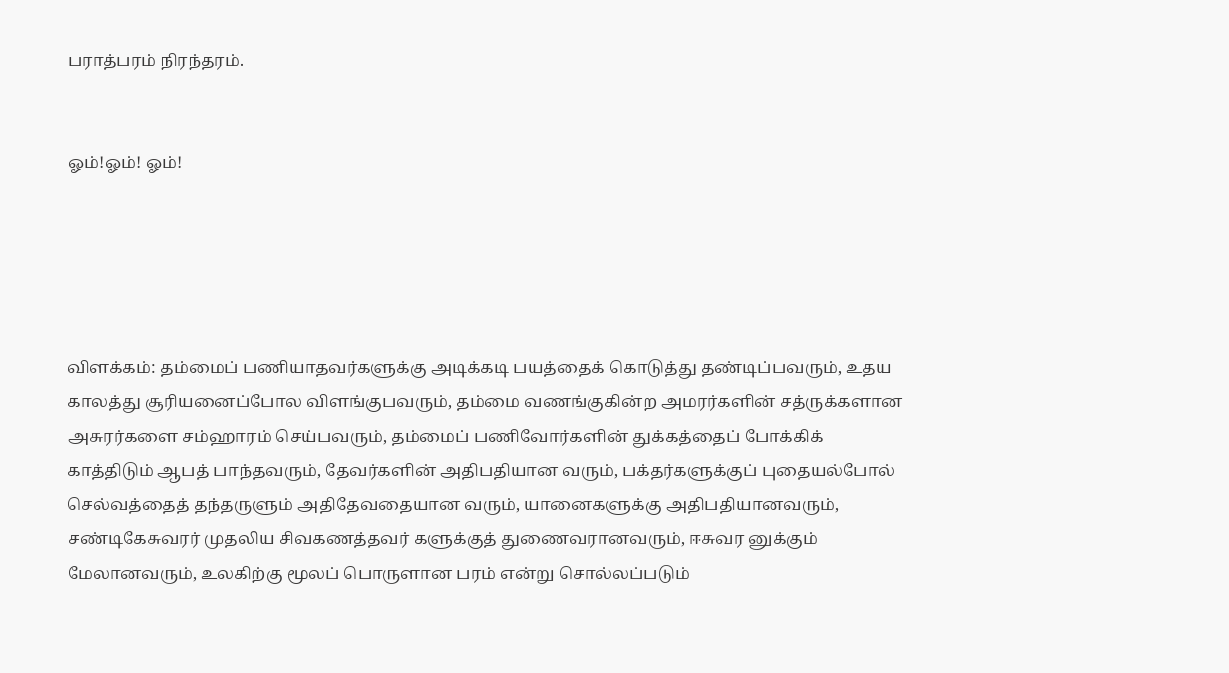பராத்பரம் நிரந்தரம்.


ஓம்!ஓம்! ஓம்!





விளக்கம்: தம்மைப் பணியாதவர்களுக்கு அடிக்கடி பயத்தைக் கொடுத்து தண்டிப்பவரும், உதய காலத்து சூரியனைப்போல விளங்குபவரும், தம்மை வணங்குகின்ற அமரர்களின் சத்ருக்களான அசுரர்களை சம்ஹாரம் செய்பவரும், தம்மைப் பணிவோர்களின் துக்கத்தைப் போக்கிக் காத்திடும் ஆபத் பாந்தவரும், தேவர்களின் அதிபதியான வரும், பக்தர்களுக்குப் புதையல்போல் செல்வத்தைத் தந்தருளும் அதிதேவதையான வரும், யானைகளுக்கு அதிபதியானவரும், சண்டிகேசுவரர் முதலிய சிவகணத்தவர் களுக்குத் துணைவரானவரும், ஈசுவர னுக்கும் மேலானவரும், உலகிற்கு மூலப் பொருளான பரம் என்று சொல்லப்படும்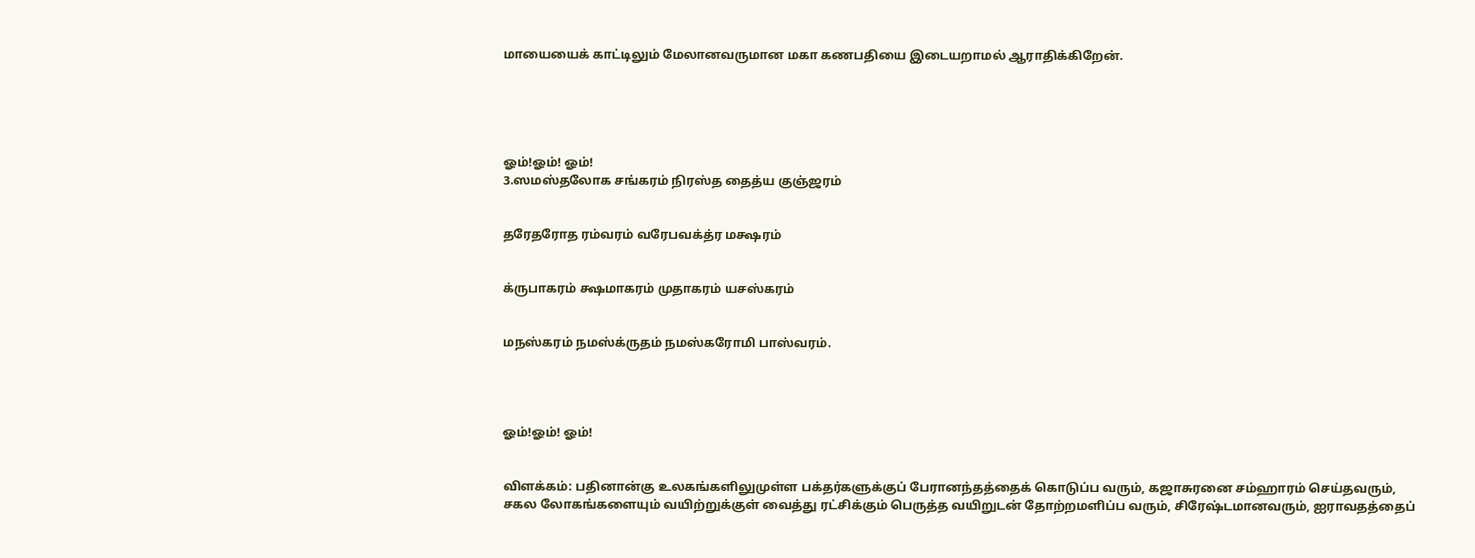மாயையைக் காட்டிலும் மேலானவருமான மகா கணபதியை இடையறாமல் ஆராதிக்கிறேன்.





ஓம்!ஓம்! ஓம்!
3.ஸமஸ்தலோக சங்கரம் நிரஸ்த தைத்ய குஞ்ஜரம்


தரேதரோத ரம்வரம் வரேபவக்த்ர மக்ஷரம்


க்ருபாகரம் க்ஷமாகரம் முதாகரம் யசஸ்கரம்


மநஸ்கரம் நமஸ்க்ருதம் நமஸ்கரோமி பாஸ்வரம்.




ஓம்!ஓம்! ஓம்!


விளக்கம்: பதினான்கு உலகங்களிலுமுள்ள பக்தர்களுக்குப் பேரானந்தத்தைக் கொடுப்ப வரும், கஜாசுரனை சம்ஹாரம் செய்தவரும், சகல லோகங்களையும் வயிற்றுக்குள் வைத்து ரட்சிக்கும் பெருத்த வயிறுடன் தோற்றமளிப்ப வரும், சிரேஷ்டமானவரும், ஐராவதத்தைப்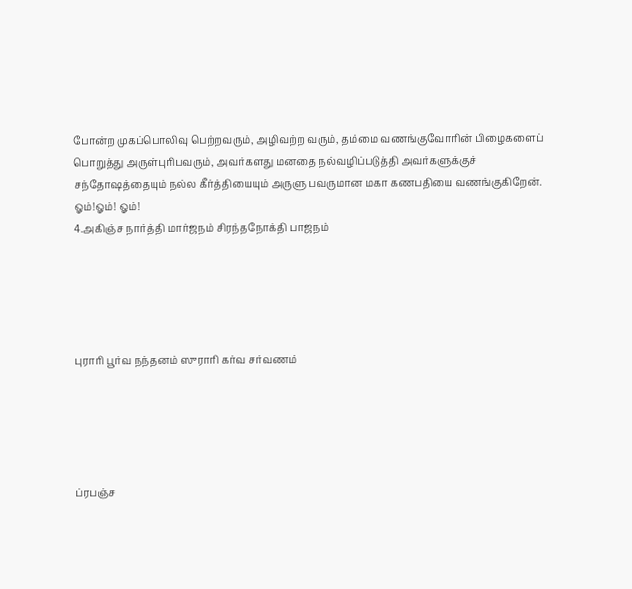போன்ற முகப்பொலிவு பெற்றவரும், அழிவற்ற வரும், தம்மை வணங்குவோரின் பிழைகளைப் பொறுத்து அருள்புரிபவரும், அவர்களது மனதை நல்வழிப்படுத்தி அவர்களுக்குச் சந்தோஷத்தையும் நல்ல கீர்த்தியையும் அருளு பவருமான மகா கணபதியை வணங்குகிறேன்.
ஓம்!ஓம்! ஓம்!
4.அகிஞ்ச நார்த்தி மார்ஜநம் சிரந்தநோக்தி பாஜநம்





புராரி பூர்வ நந்தனம் ஸுராரி கர்வ சர்வணம்





ப்ரபஞ்ச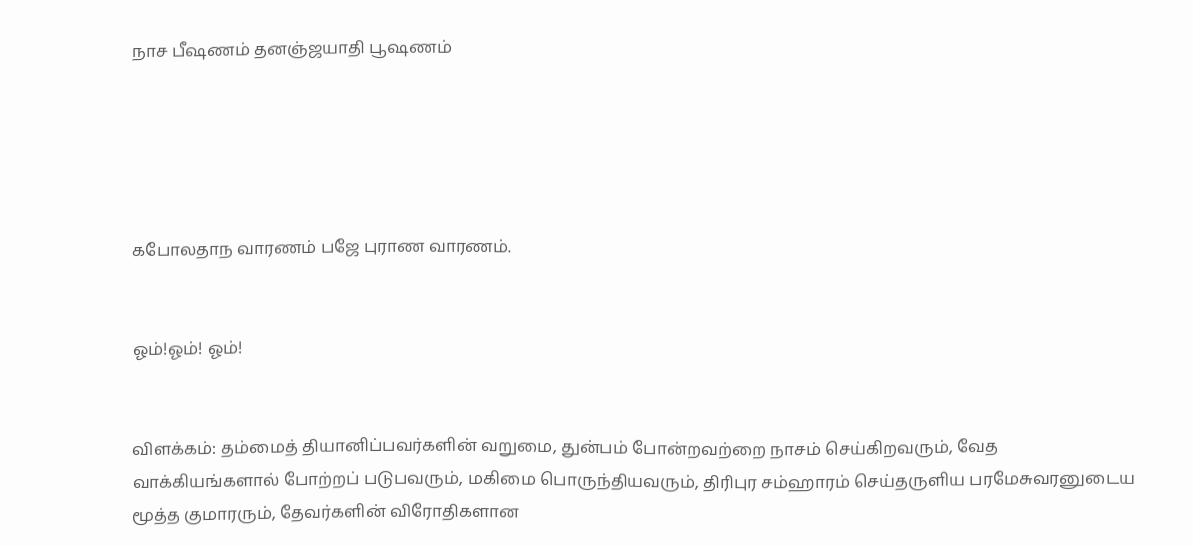நாச பீஷணம் தனஞ்ஜயாதி பூஷணம்





கபோலதாந வாரணம் பஜே புராண வாரணம்.


ஓம்!ஓம்! ஓம்!


விளக்கம்: தம்மைத் தியானிப்பவர்களின் வறுமை, துன்பம் போன்றவற்றை நாசம் செய்கிறவரும், வேத வாக்கியங்களால் போற்றப் படுபவரும், மகிமை பொருந்தியவரும், திரிபுர சம்ஹாரம் செய்தருளிய பரமேசுவரனுடைய மூத்த குமாரரும், தேவர்களின் விரோதிகளான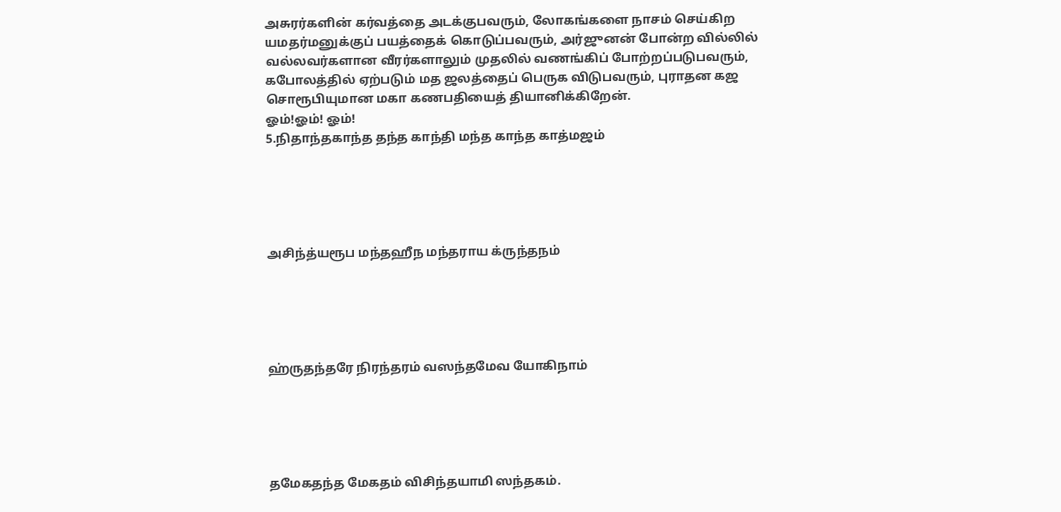அசுரர்களின் கர்வத்தை அடக்குபவரும், லோகங்களை நாசம் செய்கிற யமதர்மனுக்குப் பயத்தைக் கொடுப்பவரும், அர்ஜுனன் போன்ற வில்லில் வல்லவர்களான வீரர்களாலும் முதலில் வணங்கிப் போற்றப்படுபவரும், கபோலத்தில் ஏற்படும் மத ஜலத்தைப் பெருக விடுபவரும், புராதன கஜ சொரூபியுமான மகா கணபதியைத் தியானிக்கிறேன்.
ஓம்!ஓம்! ஓம்!
5.நிதாந்தகாந்த தந்த காந்தி மந்த காந்த காத்மஜம்





அசிந்த்யரூப மந்தஹீந மந்தராய க்ருந்தநம்





ஹ்ருதந்தரே நிரந்தரம் வஸந்தமேவ யோகிநாம்





தமேகதந்த மேகதம் விசிந்தயாமி ஸந்தகம்.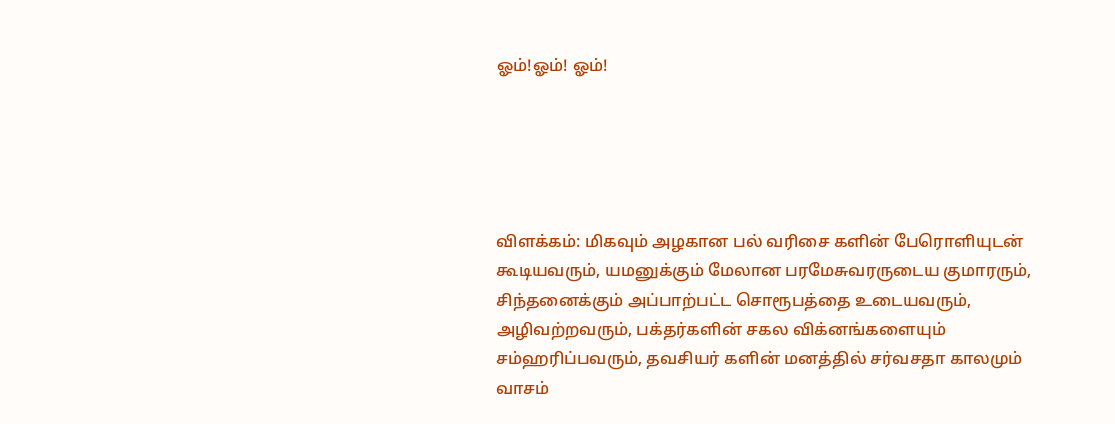ஓம்!ஓம்! ஓம்!





விளக்கம்: மிகவும் அழகான பல் வரிசை களின் பேரொளியுடன் கூடியவரும், யமனுக்கும் மேலான பரமேசுவரருடைய குமாரரும், சிந்தனைக்கும் அப்பாற்பட்ட சொரூபத்தை உடையவரும், அழிவற்றவரும், பக்தர்களின் சகல விக்னங்களையும் சம்ஹரிப்பவரும், தவசியர் களின் மனத்தில் சர்வசதா காலமும் வாசம்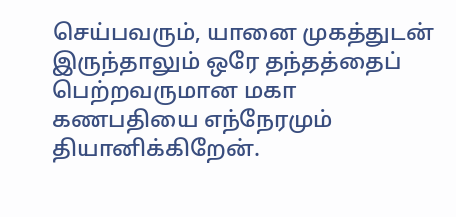செய்பவரும், யானை முகத்துடன் இருந்தாலும் ஒரே தந்தத்தைப் பெற்றவருமான மகா கணபதியை எந்நேரமும் தியானிக்கிறேன்.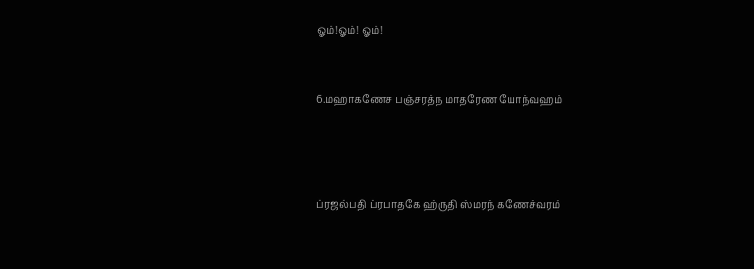ஓம்!ஓம்! ஓம்!



6.மஹாகணேச பஞ்சரத்ந மாதரேண யோந்வஹம்





ப்ரஜல்பதி ப்ரபாதகே ஹ்ருதி ஸ்மரந் கணேச்வரம்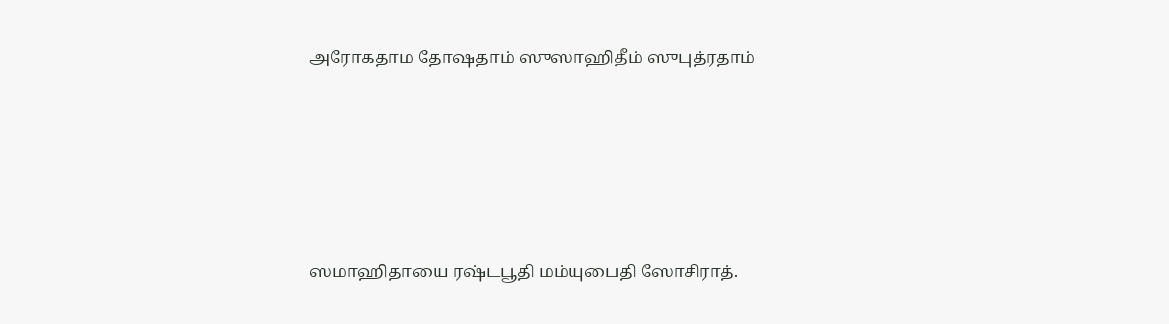அரோகதாம தோஷதாம் ஸுஸாஹிதீம் ஸுபுத்ரதாம்





ஸமாஹிதாயை ரஷ்டபூதி மம்யுபைதி ஸோசிராத்.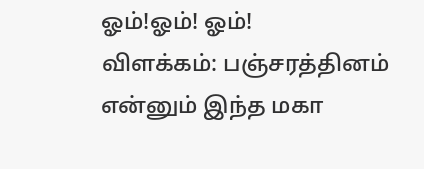ஓம்!ஓம்! ஓம்!
விளக்கம்: பஞ்சரத்தினம் என்னும் இந்த மகா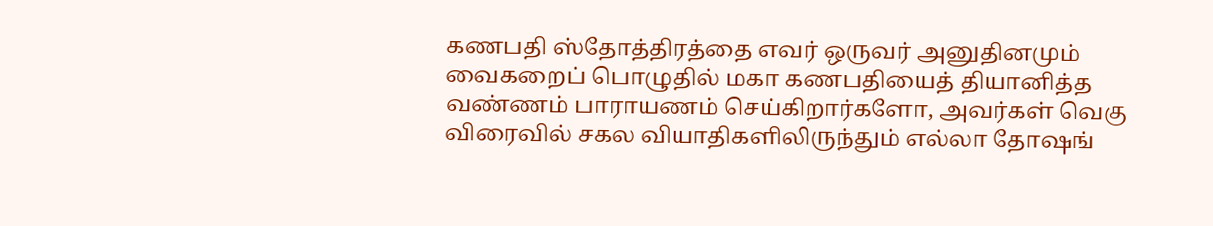கணபதி ஸ்தோத்திரத்தை எவர் ஒருவர் அனுதினமும் வைகறைப் பொழுதில் மகா கணபதியைத் தியானித்த வண்ணம் பாராயணம் செய்கிறார்களோ, அவர்கள் வெகு விரைவில் சகல வியாதிகளிலிருந்தும் எல்லா தோஷங்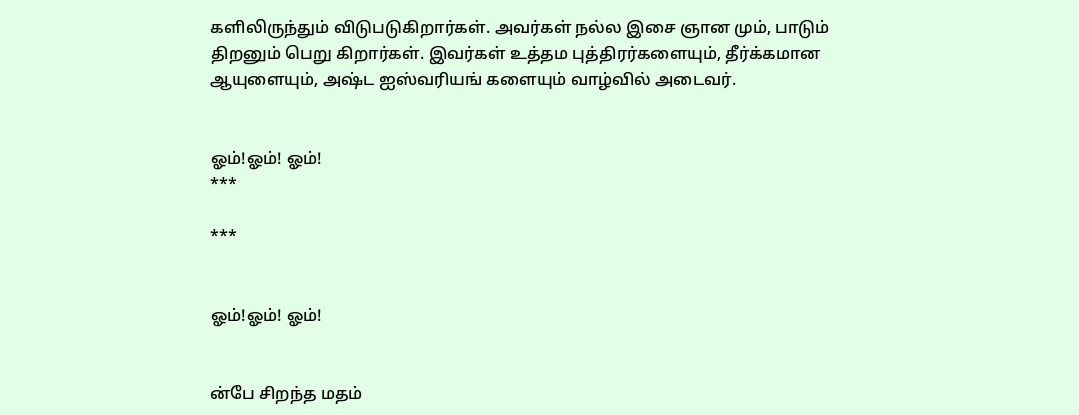களிலிருந்தும் விடுபடுகிறார்கள். அவர்கள் நல்ல இசை ஞான மும், பாடும் திறனும் பெறு கிறார்கள். இவர்கள் உத்தம புத்திரர்களையும், தீர்க்கமான ஆயுளையும், அஷ்ட ஐஸ்வரியங் களையும் வாழ்வில் அடைவர்.


ஓம்!ஓம்! ஓம்!
***

***


ஓம்!ஓம்! ஓம்!


ன்பே சிறந்த மதம்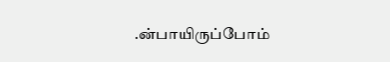.ன்பாயிருப்போம்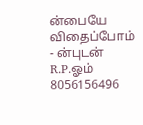ன்பையே விதைப்போம்
- ன்புடன் R.P.ஓம் 8056156496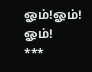ஓம்!ஓம்! ஓம்!
***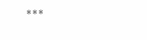***